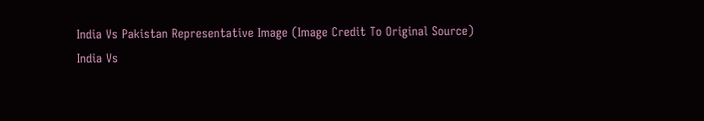India Vs Pakistan Representative Image (Image Credit To Original Source)
India Vs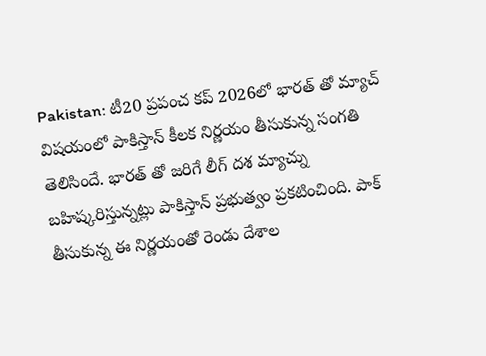Pakistan: టీ20 ప్రపంచ కప్ 2026లో భారత్ తో మ్యాచ్ విషయంలో పాకిస్తాన్ కీలక నిర్ణయం తీసుకున్న సంగతి తెలిసిందే. భారత్ తో జరిగే లీగ్ దశ మ్యాచ్ను బహిష్కరిస్తున్నట్లు పాకిస్తాన్ ప్రభుత్వం ప్రకటించింది. పాక్ తీసుకున్న ఈ నిర్ణయంతో రెండు దేశాల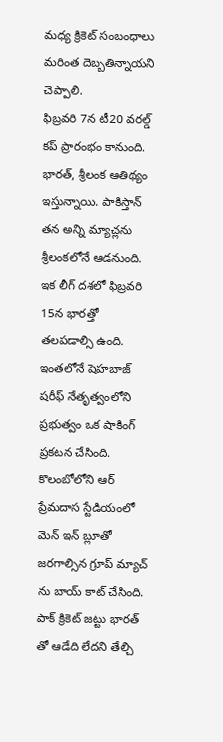మధ్య క్రికెట్ సంబంధాలు మరింత దెబ్బతిన్నాయని చెప్పాలి.
ఫిబ్రవరి 7న టీ20 వరల్డ్ కప్ ప్రారంభం కానుంది. భారత్, శ్రీలంక ఆతిథ్యం ఇస్తున్నాయి. పాకిస్తాన్ తన అన్ని మ్యాచ్లను శ్రీలంకలోనే ఆడనుంది. ఇక లీగ్ దశలో ఫిబ్రవరి 15న భారత్తో తలపడాల్సి ఉంది. ఇంతలోనే షెహబాజ్ షరీఫ్ నేతృత్వంలోని ప్రభుత్వం ఒక షాకింగ్ ప్రకటన చేసింది. కొలంబోలోని ఆర్ ప్రేమదాస స్టేడియంలో మెన్ ఇన్ బ్లూతో జరగాల్సిన గ్రూప్ మ్యాచ్ ను బాయ్ కాట్ చేసింది. పాక్ క్రికెట్ జట్టు భారత్ తో ఆడేది లేదని తేల్చి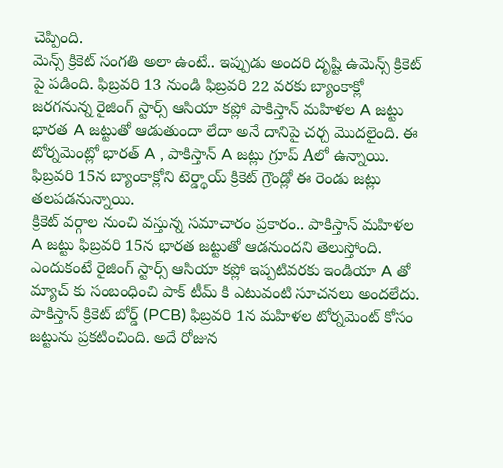చెప్పింది.
మెన్స్ క్రికెట్ సంగతి అలా ఉంటే.. ఇప్పుడు అందరి దృష్టి ఉమెన్స్ క్రికెట్ పై పడింది. ఫిబ్రవరి 13 నుండి ఫిబ్రవరి 22 వరకు బ్యాంకాక్లో జరగనున్న రైజింగ్ స్టార్స్ ఆసియా కప్లో పాకిస్తాన్ మహిళల A జట్టు భారత A జట్టుతో ఆడుతుందా లేదా అనే దానిపై చర్చ మొదలైంది. ఈ టోర్నమెంట్లో భారత్ A , పాకిస్తాన్ A జట్లు గ్రూప్ Aలో ఉన్నాయి. ఫిబ్రవరి 15న బ్యాంకాక్లోని టెర్డ్థాయ్ క్రికెట్ గ్రౌండ్లో ఈ రెండు జట్లు తలపడనున్నాయి.
క్రికెట్ వర్గాల నుంచి వస్తున్న సమాచారం ప్రకారం.. పాకిస్తాన్ మహిళల A జట్టు ఫిబ్రవరి 15న భారత జట్టుతో ఆడనుందని తెలుస్తోంది. ఎందుకంటే రైజింగ్ స్టార్స్ ఆసియా కప్లో ఇప్పటివరకు ఇండియా A తో మ్యాచ్ కు సంబంధించి పాక్ టీమ్ కి ఎటువంటి సూచనలు అందలేదు. పాకిస్తాన్ క్రికెట్ బోర్డ్ (PCB) ఫిబ్రవరి 1న మహిళల టోర్నమెంట్ కోసం జట్టును ప్రకటించింది. అదే రోజున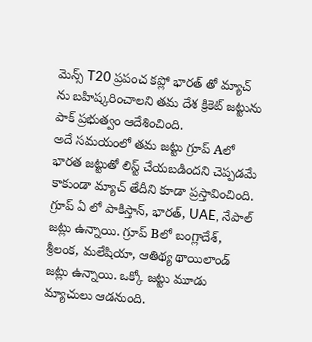మెన్స్ T20 ప్రపంచ కప్లో భారత్ తో మ్యాచ్ ను బహిష్కరించాలని తమ దేశ క్రికెట్ జట్టును పాక్ ప్రభుత్వం ఆదేశించింది.
అదే సమయంలో తమ జట్టు గ్రూప్ Aలో భారత జట్టుతో లిస్ట్ చేయబడిందని చెప్పడమే కాకుండా మ్యాచ్ తేదీని కూడా ప్రస్తావించింది. గ్రూప్ ఏ లో పాకిస్తాన్, భారత్, UAE, నేపాల్ జట్లు ఉన్నాయి. గ్రూప్ Bలో బంగ్లాదేశ్, శ్రీలంక, మలేషియా, ఆతిథ్య థాయిలాండ్ జట్లు ఉన్నాయి. ఒక్కో జట్టు మూడు మ్యాచులు ఆడనుంది.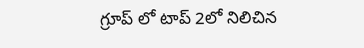గ్రూప్ లో టాప్ 2లో నిలిచిన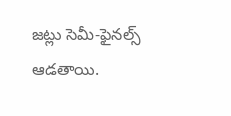జట్లు సెమీ-ఫైనల్స్ ఆడతాయి.